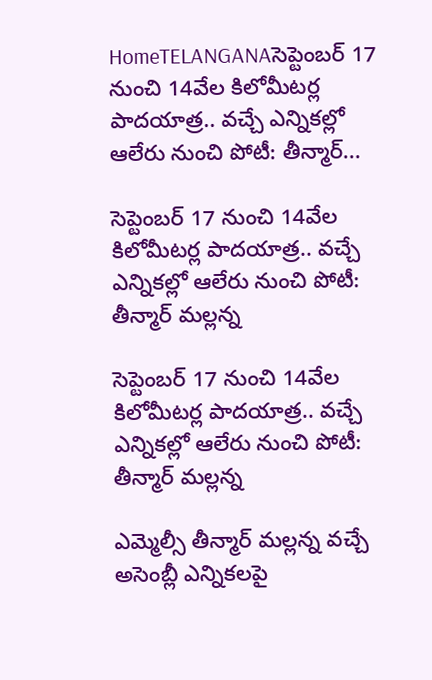HomeTELANGANAసెప్టెంబర్ 17 నుంచి 14వేల కిలోమీటర్ల పాదయాత్ర.. వచ్చే ఎన్నికల్లో ఆలేరు నుంచి పోటీ: తీన్మార్...

సెప్టెంబర్ 17 నుంచి 14వేల కిలోమీటర్ల పాదయాత్ర.. వచ్చే ఎన్నికల్లో ఆలేరు నుంచి పోటీ: తీన్మార్ మల్లన్న

సెప్టెంబర్ 17 నుంచి 14వేల కిలోమీటర్ల పాదయాత్ర.. వచ్చే ఎన్నికల్లో ఆలేరు నుంచి పోటీ: తీన్మార్ మల్లన్న

ఎమ్మెల్సీ తీన్మార్ మల్లన్న వచ్చే అసెంబ్లీ ఎన్నికలపై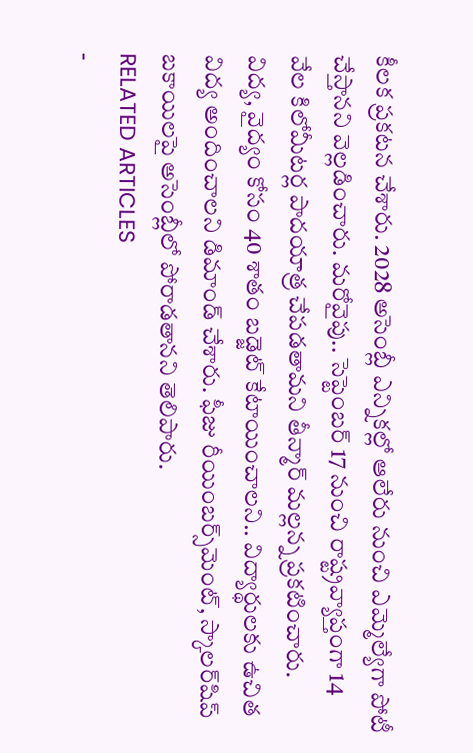కీలక ప్రకటన చేశారు. 2028 అసెంబ్లీ ఎన్నికల్లో ఆలేరు నుంచి ఎమ్మెల్యేగా పోటీ చేస్తానని వెల్లడించారు. మరోవైపు.. సెప్టెంబర్ 17 నుంచి రాష్ట్రవ్యాప్తంగా 14 వేల కిలోమీటర్ల పాదయాత్ర చేపడతామని తీన్మార్ మల్లన్న ప్రకటించారు. విద్య, వైద్యం కోసం 40 శాతం బడ్జెట్ కేటాయించాలని.. విద్యార్థులకు ఉచిత విద్య అందించాలని డిమాండ్ చేశారు. ఫీజు రీయింబర్స్‌మెంట్, స్కాలర్‌షిప్ బకాయిలపై అసెంబ్లీలో పోరాడతానని తెలిపారు.
RELATED ARTICLES
-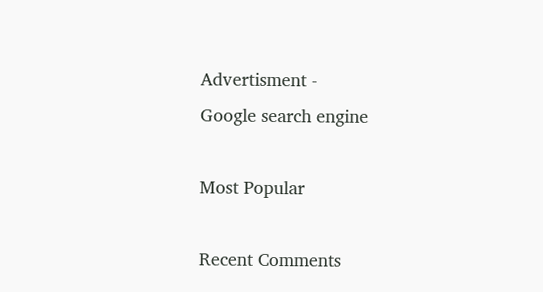Advertisment -
Google search engine

Most Popular

Recent Comments